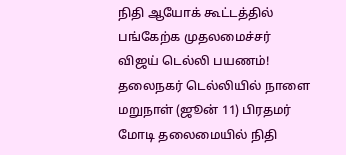நிதி ஆயோக் கூட்டத்தில் பங்கேற்க முதலமைச்சர் விஜய் டெல்லி பயணம்!
தலைநகர் டெல்லியில் நாளை மறுநாள் (ஜூன் 11) பிரதமர் மோடி தலைமையில் நிதி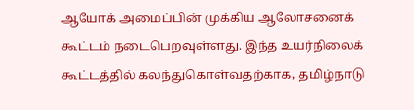ஆயோக் அமைப்பின் முக்கிய ஆலோசனைக் கூட்டம் நடைபெறவுள்ளது. இந்த உயர்நிலைக் கூட்டத்தில் கலந்துகொள்வதற்காக, தமிழ்நாடு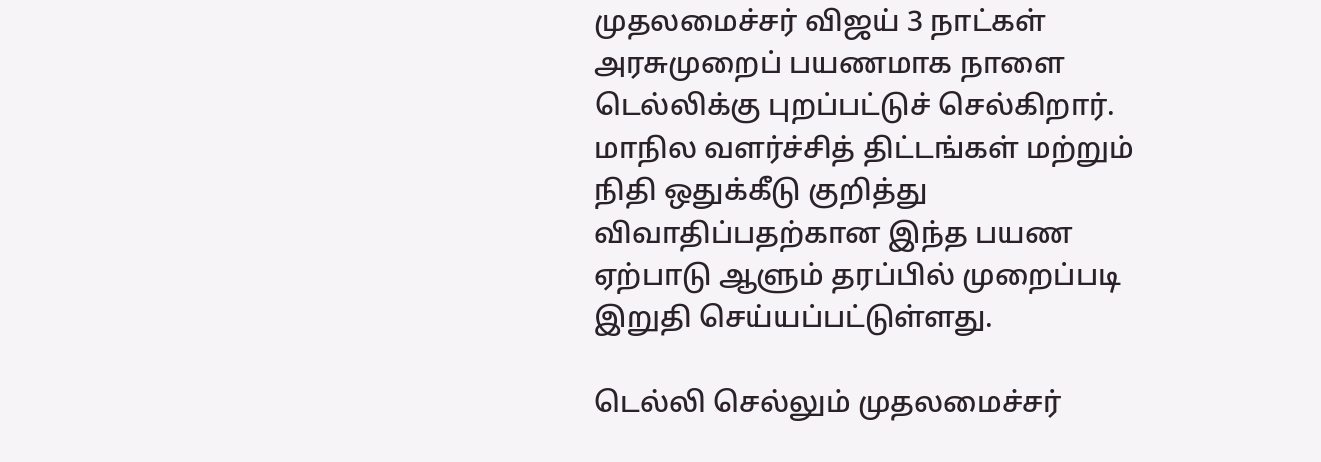முதலமைச்சர் விஜய் 3 நாட்கள் அரசுமுறைப் பயணமாக நாளை டெல்லிக்கு புறப்பட்டுச் செல்கிறார். மாநில வளர்ச்சித் திட்டங்கள் மற்றும் நிதி ஒதுக்கீடு குறித்து விவாதிப்பதற்கான இந்த பயண ஏற்பாடு ஆளும் தரப்பில் முறைப்படி இறுதி செய்யப்பட்டுள்ளது.

டெல்லி செல்லும் முதலமைச்சர்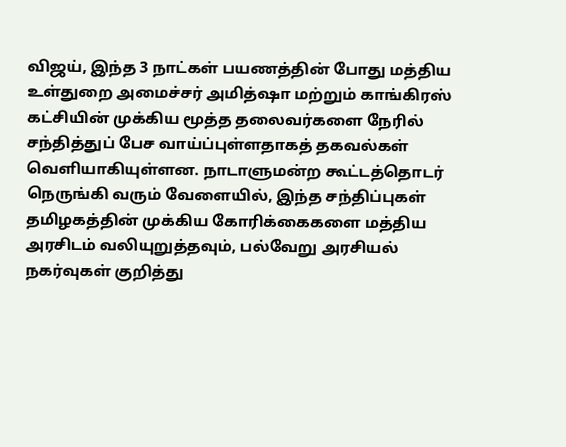விஜய், இந்த 3 நாட்கள் பயணத்தின் போது மத்திய உள்துறை அமைச்சர் அமித்ஷா மற்றும் காங்கிரஸ் கட்சியின் முக்கிய மூத்த தலைவர்களை நேரில் சந்தித்துப் பேச வாய்ப்புள்ளதாகத் தகவல்கள் வெளியாகியுள்ளன. நாடாளுமன்ற கூட்டத்தொடர் நெருங்கி வரும் வேளையில், இந்த சந்திப்புகள் தமிழகத்தின் முக்கிய கோரிக்கைகளை மத்திய அரசிடம் வலியுறுத்தவும், பல்வேறு அரசியல் நகர்வுகள் குறித்து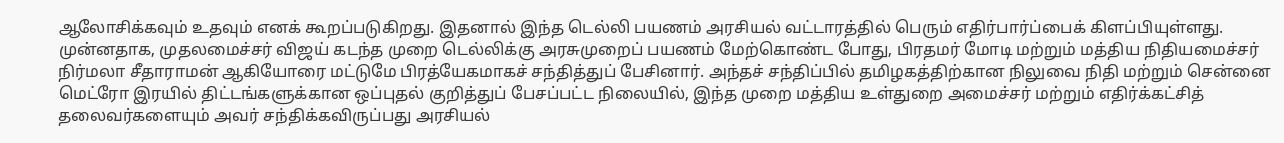ஆலோசிக்கவும் உதவும் எனக் கூறப்படுகிறது. இதனால் இந்த டெல்லி பயணம் அரசியல் வட்டாரத்தில் பெரும் எதிர்பார்ப்பைக் கிளப்பியுள்ளது.
முன்னதாக, முதலமைச்சர் விஜய் கடந்த முறை டெல்லிக்கு அரசுமுறைப் பயணம் மேற்கொண்ட போது, பிரதமர் மோடி மற்றும் மத்திய நிதியமைச்சர் நிர்மலா சீதாராமன் ஆகியோரை மட்டுமே பிரத்யேகமாகச் சந்தித்துப் பேசினார். அந்தச் சந்திப்பில் தமிழகத்திற்கான நிலுவை நிதி மற்றும் சென்னை மெட்ரோ இரயில் திட்டங்களுக்கான ஒப்புதல் குறித்துப் பேசப்பட்ட நிலையில், இந்த முறை மத்திய உள்துறை அமைச்சர் மற்றும் எதிர்க்கட்சித் தலைவர்களையும் அவர் சந்திக்கவிருப்பது அரசியல்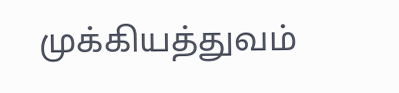முக்கியத்துவம்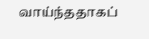வாய்ந்ததாகப்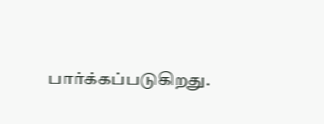பார்க்கப்படுகிறது.